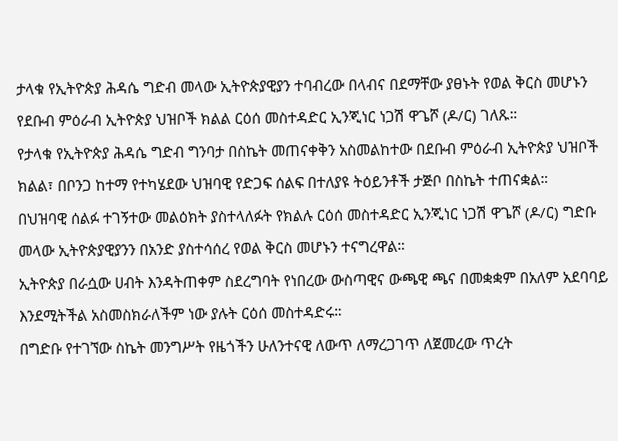ታላቁ የኢትዮጵያ ሕዳሴ ግድብ መላው ኢትዮጵያዊያን ተባብረው በላብና በደማቸው ያፀኑት የወል ቅርስ መሆኑን የደቡብ ምዕራብ ኢትዮጵያ ህዝቦች ክልል ርዕሰ መስተዳድር ኢንጂነር ነጋሽ ዋጌሾ (ዶ/ር) ገለጹ።
የታላቁ የኢትዮጵያ ሕዳሴ ግድብ ግንባታ በስኬት መጠናቀቅን አስመልከተው በደቡብ ምዕራብ ኢትዮጵያ ህዝቦች ክልል፣ በቦንጋ ከተማ የተካሄደው ህዝባዊ የድጋፍ ሰልፍ በተለያዩ ትዕይንቶች ታጅቦ በስኬት ተጠናቋል።
በህዝባዊ ሰልፉ ተገኝተው መልዕክት ያስተላለፉት የክልሉ ርዕሰ መስተዳድር ኢንጂነር ነጋሽ ዋጌሾ (ዶ/ር) ግድቡ መላው ኢትዮጵያዊያንን በአንድ ያስተሳሰረ የወል ቅርስ መሆኑን ተናግረዋል።
ኢትዮጵያ በራሷው ሀብት እንዳትጠቀም ስደረግባት የነበረው ውስጣዊና ውጫዊ ጫና በመቋቋም በአለም አደባባይ እንደሚትችል አስመስክራለችም ነው ያሉት ርዕሰ መስተዳድሩ።
በግድቡ የተገኘው ስኬት መንግሥት የዜጎችን ሁለንተናዊ ለውጥ ለማረጋገጥ ለጀመረው ጥረት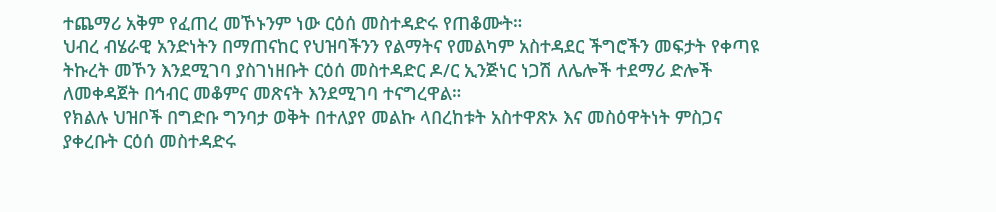ተጨማሪ አቅም የፈጠረ መኾኑንም ነው ርዕሰ መስተዳድሩ የጠቆሙት።
ህብረ ብሄራዊ አንድነትን በማጠናከር የህዝባችንን የልማትና የመልካም አስተዳደር ችግሮችን መፍታት የቀጣዩ ትኩረት መኾን እንደሚገባ ያስገነዘቡት ርዕሰ መስተዳድር ዶ/ር ኢንጅነር ነጋሽ ለሌሎች ተደማሪ ድሎች ለመቀዳጀት በኅብር መቆምና መጽናት እንደሚገባ ተናግረዋል።
የክልሉ ህዝቦች በግድቡ ግንባታ ወቅት በተለያየ መልኩ ላበረከቱት አስተዋጽኦ እና መስዕዋትነት ምስጋና ያቀረቡት ርዕሰ መስተዳድሩ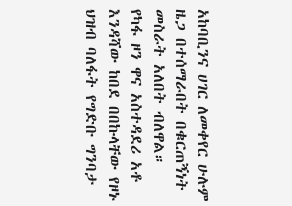አከባቢንና ሀገር ለመቀየር ሁሉም ዜጋ በተሰማራበት በቁርጠኝነት መስራት አለበት ብለዋል።
የካፋ ዞን ዋና አስተዳደሪ አቶ እንዳሻው ከበደ በበኩላቸው የዞኑ ህዝብ ባለፋት የግድቡ ግንባታ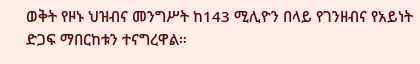ወቅት የዞኑ ህዝብና መንግሥት ከ143 ሚሊዮን በላይ የገንዘብና የአይነት ድጋፍ ማበርከቱን ተናግረዋል።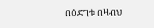በዕድገቱ በዛብህ